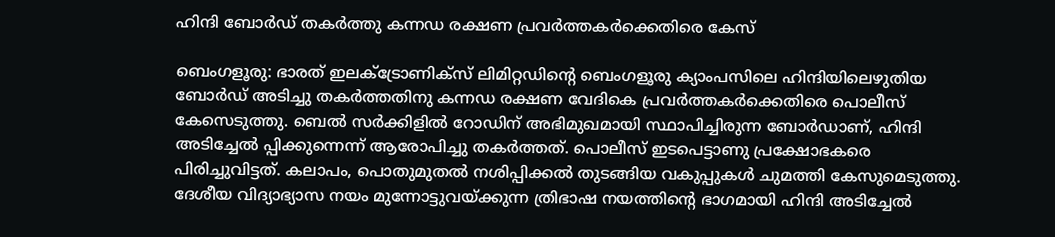ഹിന്ദി ബോര്‍ഡ് തകര്‍ത്തു കന്നഡ രക്ഷണ പ്രവര്‍ത്തകര്‍ക്കെതിരെ കേസ്

ബെംഗളൂരു: ഭാരത് ഇലക്ട്രോണിക്‌സ് ലിമിറ്റഡിന്റെ ബെംഗളൂരു ക്യാംപസിലെ ഹിന്ദിയിലെഴുതിയ ബോര്‍ഡ് അടിച്ചു തകര്‍ത്തതിനു കന്നഡ രക്ഷണ വേദികെ പ്രവര്‍ത്തകര്‍ക്കെതിരെ പൊലീസ് കേസെടുത്തു. ബെല്‍ സര്‍ക്കിളില്‍ റോഡിന് അഭിമുഖമായി സ്ഥാപിച്ചിരുന്ന ബോര്‍ഡാണ്, ഹിന്ദി അടിച്ചേല്‍ പ്പിക്കുന്നെന്ന് ആരോപിച്ചു തകര്‍ത്തത്. പൊലീസ് ഇടപെട്ടാണു പ്രക്ഷോഭകരെ പിരിച്ചുവിട്ടത്. കലാപം, പൊതുമുതല്‍ നശിപ്പിക്കല്‍ തുടങ്ങിയ വകുപ്പുകള്‍ ചുമത്തി കേസുമെടുത്തു. ദേശീയ വിദ്യാഭ്യാസ നയം മുന്നോട്ടുവയ്ക്കുന്ന ത്രിഭാഷ നയത്തിന്റെ ഭാഗമായി ഹിന്ദി അടിച്ചേല്‍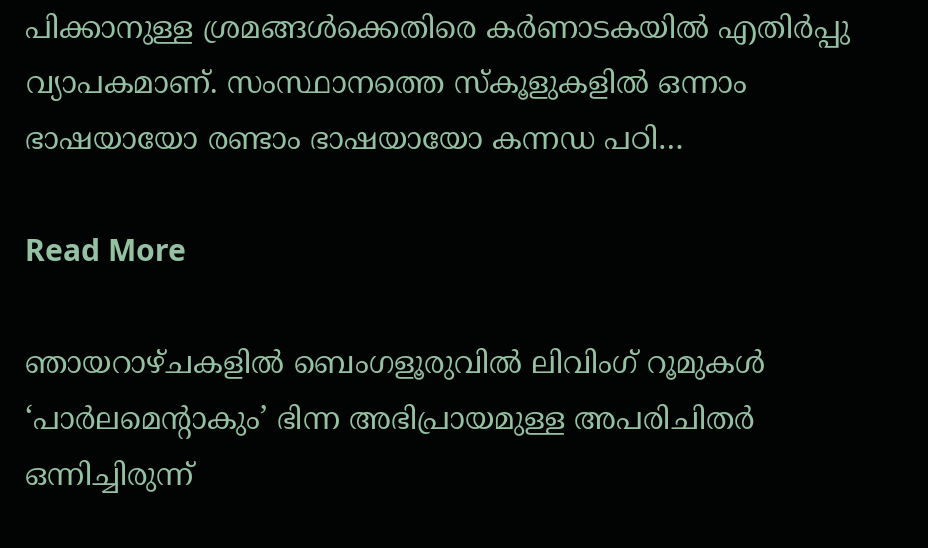പിക്കാനുള്ള ശ്രമങ്ങള്‍ക്കെതിരെ കര്‍ണാടകയില്‍ എതിര്‍പ്പു വ്യാപകമാണ്. സംസ്ഥാനത്തെ സ്‌കൂളുകളില്‍ ഒന്നാം ഭാഷയായോ രണ്ടാം ഭാഷയായോ കന്നഡ പഠി…

Read More

ഞായറാഴ്ചകളിൽ ബെംഗളൂരുവിൽ ലിവിംഗ് റൂമുകൾ ‘പാർലമെന്റാകും’ ഭിന്ന അഭിപ്രായമുള്ള അപരിചിതർ ഒന്നിച്ചിരുന്ന്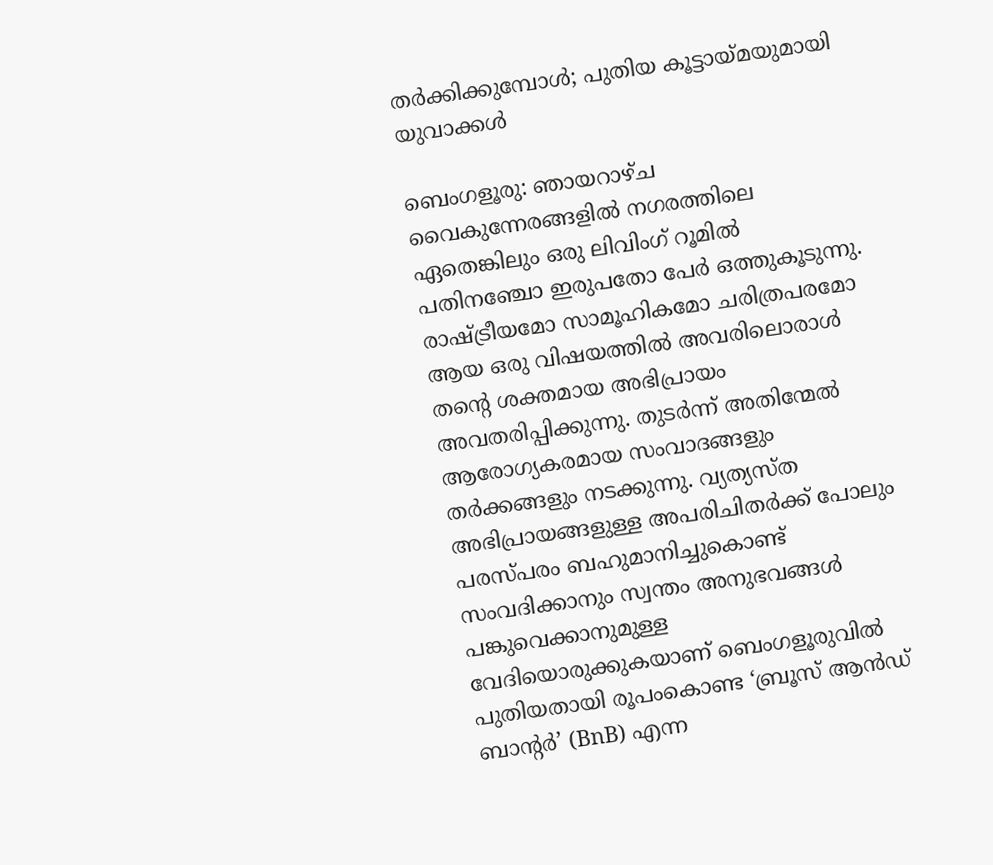തർക്കിക്കുമ്പോൾ; പുതിയ കൂട്ടായ്മയുമായി യുവാക്കൾ

ബെംഗളൂരു: ഞായറാഴ്ച വൈകുന്നേരങ്ങളിൽ നഗരത്തിലെ ഏതെങ്കിലും ഒരു ലിവിംഗ് റൂമിൽ പതിനഞ്ചോ ഇരുപതോ പേർ ഒത്തുകൂടുന്നു. രാഷ്ട്രീയമോ സാമൂഹികമോ ചരിത്രപരമോ ആയ ഒരു വിഷയത്തിൽ അവരിലൊരാൾ തന്റെ ശക്തമായ അഭിപ്രായം അവതരിപ്പിക്കുന്നു. തുടർന്ന് അതിന്മേൽ ആരോഗ്യകരമായ സംവാദങ്ങളും തർക്കങ്ങളും നടക്കുന്നു. വ്യത്യസ്ത അഭിപ്രായങ്ങളുള്ള അപരിചിതർക്ക് പോലും പരസ്പരം ബഹുമാനിച്ചുകൊണ്ട് സംവദിക്കാനും സ്വന്തം അനുഭവങ്ങൾ പങ്കുവെക്കാനുമുള്ള വേദിയൊരുക്കുകയാണ് ബെംഗളൂരുവിൽ പുതിയതായി രൂപംകൊണ്ട ‘ബ്രൂസ് ആൻഡ് ബാന്റർ’ (BnB) എന്ന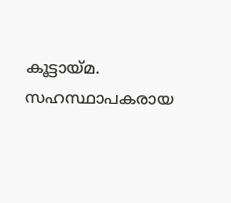കൂട്ടായ്മ. സഹസ്ഥാപകരായ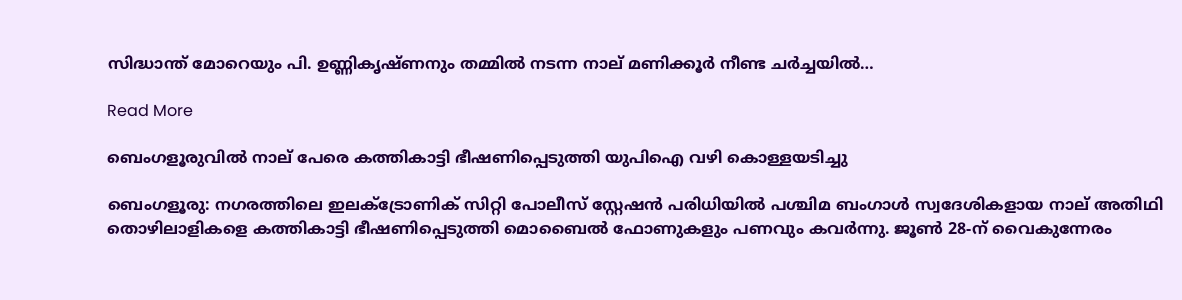സിദ്ധാന്ത് മോറെയും പി. ഉണ്ണികൃഷ്ണനും തമ്മിൽ നടന്ന നാല് മണിക്കൂർ നീണ്ട ചർച്ചയിൽ…

Read More

ബെംഗളൂരുവിൽ നാല് പേരെ കത്തികാട്ടി ഭീഷണിപ്പെടുത്തി യുപിഐ വഴി കൊള്ളയടിച്ചു

ബെംഗളൂരു: നഗരത്തിലെ ഇലക്ട്രോണിക് സിറ്റി പോലീസ് സ്റ്റേഷൻ പരിധിയിൽ പശ്ചിമ ബംഗാൾ സ്വദേശികളായ നാല് അതിഥി തൊഴിലാളികളെ കത്തികാട്ടി ഭീഷണിപ്പെടുത്തി മൊബൈൽ ഫോണുകളും പണവും കവർന്നു. ജൂൺ 28-ന് വൈകുന്നേരം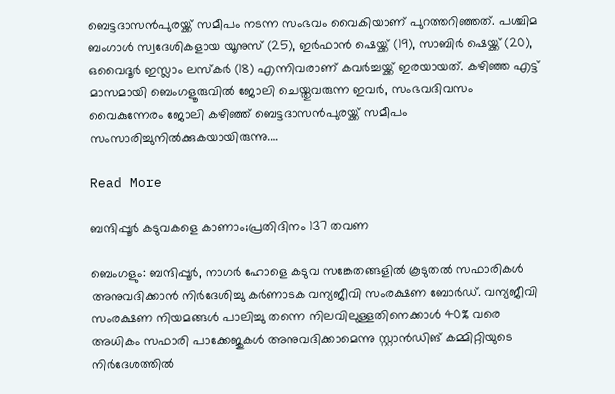ബെട്ടദാസൻപുരയ്ക്ക് സമീപം നടന്ന സംഭവം വൈകിയാണ് പുറത്തറിഞ്ഞത്. പശ്ചിമ ബംഗാൾ സ്വദേശികളായ യൂനുസ് (25), ഇർഫാൻ ഷെയ്ക്ക് (19), സാബിർ ഷെയ്ക്ക് (20), ഒവൈദൂർ ഇസ്ലാം ലസ്‌കർ (18) എന്നിവരാണ് കവർച്ചയ്ക്ക് ഇരയായത്. കഴിഞ്ഞ എട്ട് മാസമായി ബെംഗളൂരുവിൽ ജോലി ചെയ്തുവരുന്ന ഇവർ, സംഭവദിവസം വൈകുന്നേരം ജോലി കഴിഞ്ഞ് ബെട്ടദാസൻപുരയ്ക്ക് സമീപം സംസാരിച്ചുനിൽക്കുകയായിരുന്നു.…

Read More

ബന്ദിപ്പൂര്‍ കടുവകളെ കാണാം;പ്രതിദിനം 137 തവണ

ബെംഗളും: ബന്ദിപ്പൂര്‍, നാഗര്‍ ഹോളെ കടുവ സങ്കേതങ്ങളില്‍ കൂടുതല്‍ സഫാരികള്‍ അനുവദിക്കാന്‍ നിര്‍ദേശിച്ചു കര്‍ണാടക വന്യജീവി സംരക്ഷണ ബോര്‍ഡ്. വന്യജീവി സംരക്ഷണ നിയമങ്ങള്‍ പാലിച്ചു തന്നെ നിലവിലുള്ളതിനെക്കാള്‍ 40% വരെ അധികം സഫാരി പാക്കേജുകള്‍ അനുവദിക്കാമെന്നു സ്റ്റാന്‍ഡിങ് കമ്മിറ്റിയുടെ നിര്‍ദേശത്തില്‍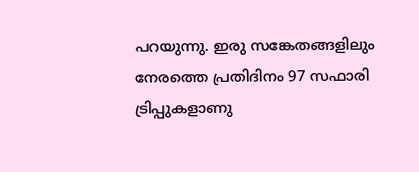പറയുന്നു. ഇരു സങ്കേതങ്ങളിലും നേരത്തെ പ്രതിദിനം 97 സഫാരി ട്രിപ്പുകളാണു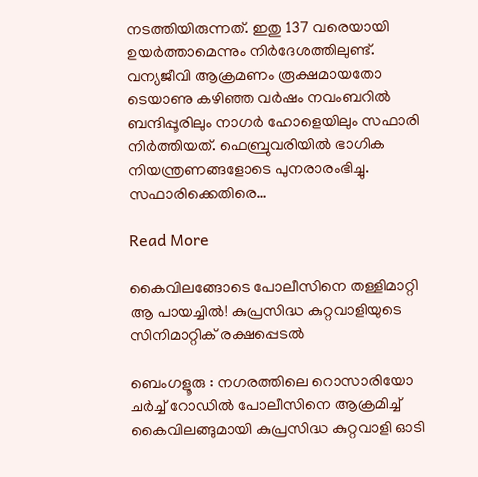നടത്തിയിരുന്നത്. ഇതു 137 വരെയായി ഉയര്‍ത്താമെന്നും നിര്‍ദേശത്തിലുണ്ട്. വന്യജീവി ആക്രമണം രൂക്ഷമായതോ ടെയാണു കഴിഞ്ഞ വര്‍ഷം നവംബറില്‍ ബന്ദിപ്പൂരിലും നാഗര്‍ ഹോളെയിലും സഫാരി നിര്‍ത്തിയത്. ഫെബ്രുവരിയില്‍ ഭാഗിക നിയന്ത്രണങ്ങളോടെ പുനരാരംഭിച്ചു. സഫാരിക്കെതിരെ…

Read More

കൈവിലങ്ങോടെ പോലീസിനെ തള്ളിമാറ്റി ആ പായച്ചിൽ! കുപ്രസിദ്ധ കുറ്റവാളിയുടെ സിനിമാറ്റിക് രക്ഷപ്പെടൽ

ബെംഗളൂരു : നഗരത്തിലെ റൊസാരിയോ ചർച്ച് റോഡിൽ പോലീസിനെ ആക്രമിച്ച് കൈവിലങ്ങുമായി കുപ്രസിദ്ധ കുറ്റവാളി ഓടി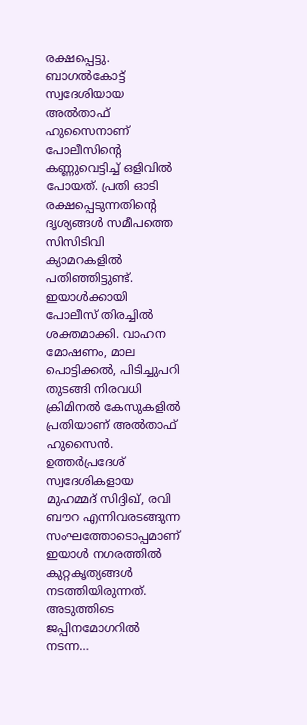രക്ഷപ്പെട്ടു. ബാഗൽകോട്ട് സ്വദേശിയായ അൽതാഫ് ഹുസൈനാണ് പോലീസിന്റെ കണ്ണുവെട്ടിച്ച് ഒളിവിൽ പോയത്. പ്രതി ഓടി രക്ഷപ്പെടുന്നതിന്റെ ദൃശ്യങ്ങൾ സമീപത്തെ സിസിടിവി ക്യാമറകളിൽ പതിഞ്ഞിട്ടുണ്ട്. ഇയാൾക്കായി പോലീസ് തിരച്ചിൽ ശക്തമാക്കി. വാഹന മോഷണം, മാല പൊട്ടിക്കൽ, പിടിച്ചുപറി തുടങ്ങി നിരവധി ക്രിമിനൽ കേസുകളിൽ പ്രതിയാണ് അൽതാഫ് ഹുസൈൻ. ഉത്തർപ്രദേശ് സ്വദേശികളായ മുഹമ്മദ് സിദ്ദിഖ്, രവി ബൗറ എന്നിവരടങ്ങുന്ന സംഘത്തോടൊപ്പമാണ് ഇയാൾ നഗരത്തിൽ കുറ്റകൃത്യങ്ങൾ നടത്തിയിരുന്നത്. അടുത്തിടെ ജപ്പിനമോഗറിൽ നടന്ന…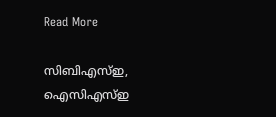Read More

സിബിഎസ്ഇ, ഐസിഎസ്ഇ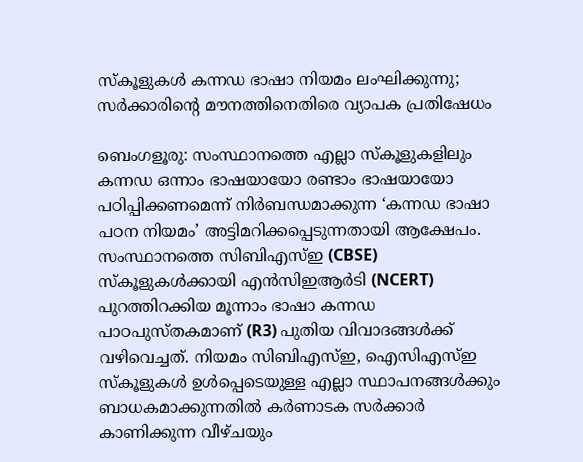സ്കൂളുകൾ കന്നഡ ഭാഷാ നിയമം ലംഘിക്കുന്നു; സർക്കാരിന്റെ മൗനത്തിനെതിരെ വ്യാപക പ്രതിഷേധം

ബെംഗളൂരു: സംസ്ഥാനത്തെ എല്ലാ സ്കൂളുകളിലും കന്നഡ ഒന്നാം ഭാഷയായോ രണ്ടാം ഭാഷയായോ പഠിപ്പിക്കണമെന്ന് നിർബന്ധമാക്കുന്ന ‘കന്നഡ ഭാഷാ പഠന നിയമം’ അട്ടിമറിക്കപ്പെടുന്നതായി ആക്ഷേപം. സംസ്ഥാനത്തെ സിബിഎസ്ഇ (CBSE) സ്കൂളുകൾക്കായി എൻസിഇആർടി (NCERT) പുറത്തിറക്കിയ മൂന്നാം ഭാഷാ കന്നഡ പാഠപുസ്തകമാണ് (R3) പുതിയ വിവാദങ്ങൾക്ക് വഴിവെച്ചത്. നിയമം സിബിഎസ്ഇ, ഐസിഎസ്ഇ സ്കൂളുകൾ ഉൾപ്പെടെയുള്ള എല്ലാ സ്ഥാപനങ്ങൾക്കും ബാധകമാക്കുന്നതിൽ കർണാടക സർക്കാർ കാണിക്കുന്ന വീഴ്ചയും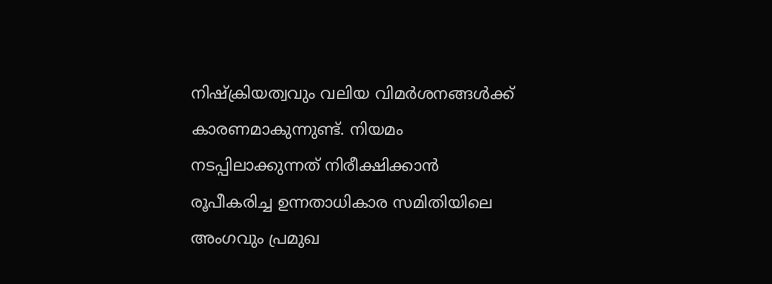നിഷ്ക്രിയത്വവും വലിയ വിമർശനങ്ങൾക്ക് കാരണമാകുന്നുണ്ട്. നിയമം നടപ്പിലാക്കുന്നത് നിരീക്ഷിക്കാൻ രൂപീകരിച്ച ഉന്നതാധികാര സമിതിയിലെ അംഗവും പ്രമുഖ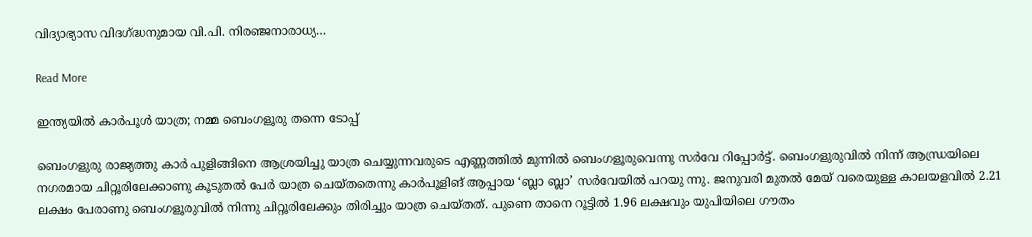വിദ്യാഭ്യാസ വിദഗ്ദ്ധനുമായ വി.പി. നിരഞ്ജനാരാധ്യ…

Read More

ഇന്ത്യയിൽ കാര്‍പൂള്‍ യാത്ര; നമ്മ ബെംഗളൂരു തന്നെ ടോപ്പ്

ബെംഗളുരു രാജ്യത്തു കാര്‍ പുളിങ്ങിനെ ആശ്രയിച്ചു യാത്ര ചെയ്യുന്നവരുടെ എണ്ണത്തില്‍ മുന്നില്‍ ബെംഗളൂരുവെന്നു സര്‍വേ റിപ്പോര്‍ട്ട്. ബെംഗളുരുവില്‍ നിന്ന് ആന്ധ്രയിലെ നഗരമായ ചിറ്റൂരിലേക്കാണു കൂടുതല്‍ പേര്‍ യാത്ര ചെയ്തതെന്നു കാര്‍പൂളിങ് ആപ്പായ ‘ബ്ലാ ബ്ലാ’ സര്‍വേയില്‍ പറയു ന്നു. ജനുവരി മുതല്‍ മേയ് വരെയുള്ള കാലയളവില്‍ 2.21 ലക്ഷം പേരാണു ബെംഗളൂരുവില്‍ നിന്നു ചിറ്റൂരിലേക്കും തിരിച്ചും യാത്ര ചെയ്തത്. പുണെ താനെ റൂട്ടില്‍ 1.96 ലക്ഷവും യുപിയിലെ ഗൗതം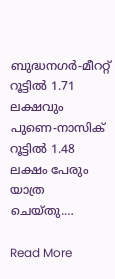ബുദ്ധനഗര്‍-മീററ്റ് റൂട്ടില്‍ 1.71 ലക്ഷവും പുണെ-നാസിക് റൂട്ടില്‍ 1.48 ലക്ഷം പേരും യാത്ര ചെയ്തു.…

Read More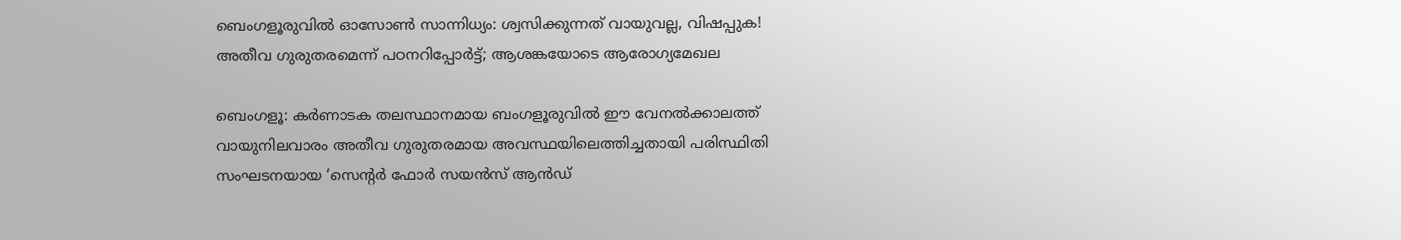ബെംഗളൂരുവിൽ ഓസോൺ സാന്നിധ്യം: ശ്വസിക്കുന്നത് വായുവല്ല, വിഷപ്പുക! അതീവ ഗുരുതരമെന്ന് പഠനറിപ്പോർട്ട്; ആശങ്കയോടെ ആരോഗ്യമേഖല

ബെംഗളൂ: കർണാടക തലസ്ഥാനമായ ബംഗളൂരുവിൽ ഈ വേനൽക്കാലത്ത് വായുനിലവാരം അതീവ ഗുരുതരമായ അവസ്ഥയിലെത്തിച്ചതായി പരിസ്ഥിതി സംഘടനയായ ‘സെന്റർ ഫോർ സയൻസ് ആൻഡ്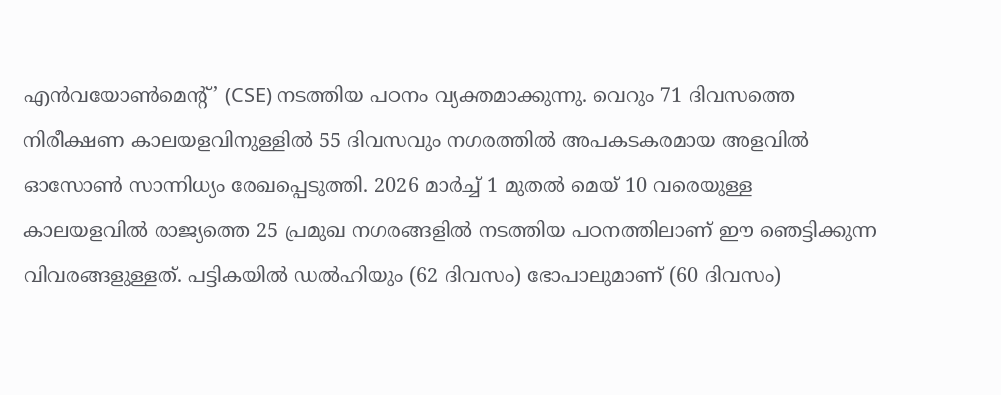എൻവയോൺമെന്റ്’ (CSE) നടത്തിയ പഠനം വ്യക്തമാക്കുന്നു. വെറും 71 ദിവസത്തെ നിരീക്ഷണ കാലയളവിനുള്ളിൽ 55 ദിവസവും നഗരത്തിൽ അപകടകരമായ അളവിൽ ഓസോൺ സാന്നിധ്യം രേഖപ്പെടുത്തി. 2026 മാർച്ച് 1 മുതൽ മെയ് 10 വരെയുള്ള കാലയളവിൽ രാജ്യത്തെ 25 പ്രമുഖ നഗരങ്ങളിൽ നടത്തിയ പഠനത്തിലാണ് ഈ ഞെട്ടിക്കുന്ന വിവരങ്ങളുള്ളത്. പട്ടികയിൽ ഡൽഹിയും (62 ദിവസം) ഭോപാലുമാണ് (60 ദിവസം)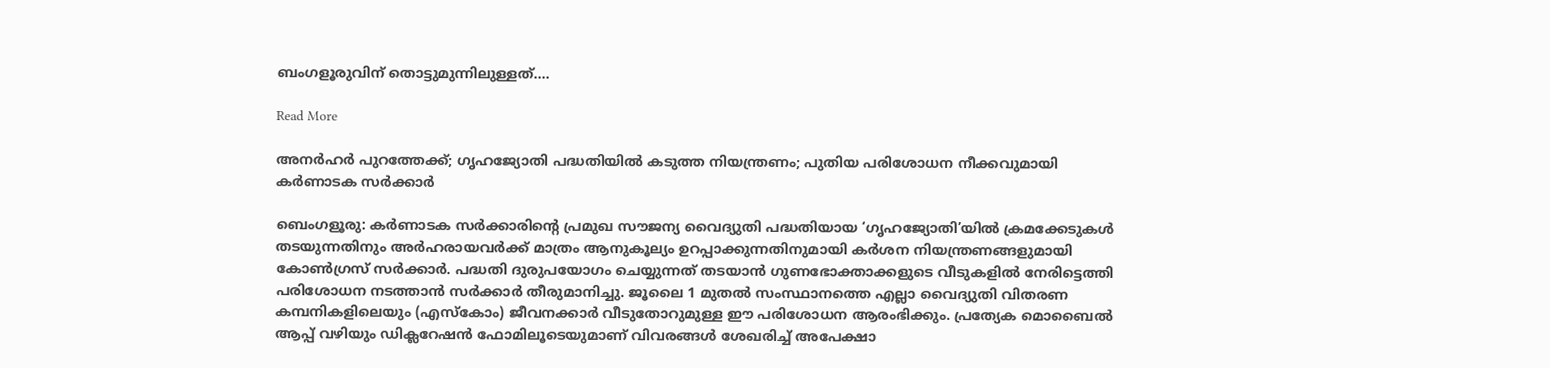ബംഗളൂരുവിന് തൊട്ടുമുന്നിലുള്ളത്.…

Read More

അനർഹർ പുറത്തേക്ക്; ഗൃഹജ്യോതി പദ്ധതിയിൽ കടുത്ത നിയന്ത്രണം; പുതിയ പരിശോധന നീക്കവുമായി കർണാടക സർക്കാർ

ബെംഗളൂരു: കർണാടക സർക്കാരിന്റെ പ്രമുഖ സൗജന്യ വൈദ്യുതി പദ്ധതിയായ ‘ഗൃഹജ്യോതി’യിൽ ക്രമക്കേടുകൾ തടയുന്നതിനും അർഹരായവർക്ക് മാത്രം ആനുകൂല്യം ഉറപ്പാക്കുന്നതിനുമായി കർശന നിയന്ത്രണങ്ങളുമായി കോൺഗ്രസ് സർക്കാർ. പദ്ധതി ദുരുപയോഗം ചെയ്യുന്നത് തടയാൻ ഗുണഭോക്താക്കളുടെ വീടുകളിൽ നേരിട്ടെത്തി പരിശോധന നടത്താൻ സർക്കാർ തീരുമാനിച്ചു. ജൂലൈ 1 മുതൽ സംസ്ഥാനത്തെ എല്ലാ വൈദ്യുതി വിതരണ കമ്പനികളിലെയും (എസ്കോം) ജീവനക്കാർ വീടുതോറുമുള്ള ഈ പരിശോധന ആരംഭിക്കും. പ്രത്യേക മൊബൈൽ ആപ്പ് വഴിയും ഡിക്ലറേഷൻ ഫോമിലൂടെയുമാണ് വിവരങ്ങൾ ശേഖരിച്ച് അപേക്ഷാ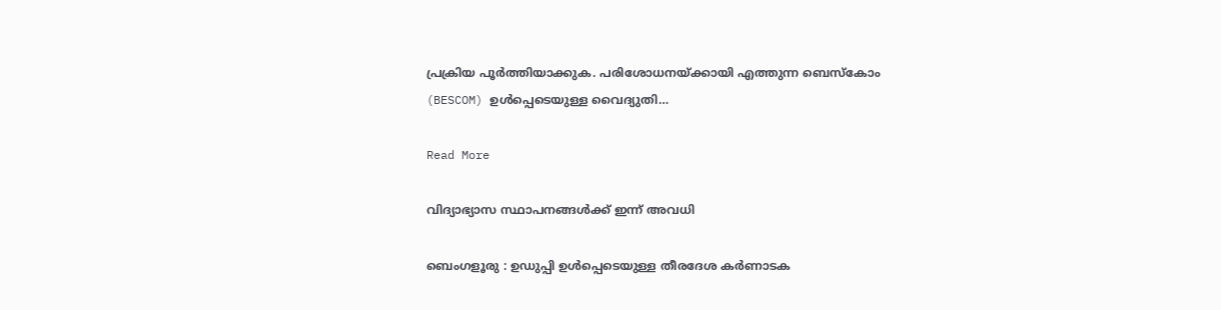പ്രക്രിയ പൂർത്തിയാക്കുക. പരിശോധനയ്ക്കായി എത്തുന്ന ബെസ്കോം (BESCOM) ഉൾപ്പെടെയുള്ള വൈദ്യുതി…

Read More

വിദ്യാഭ്യാസ സ്ഥാപനങ്ങൾക്ക് ഇന്ന് അവധി

ബെംഗളൂരു : ഉഡുപ്പി ഉൾപ്പെടെയുള്ള തീരദേശ കർണാടക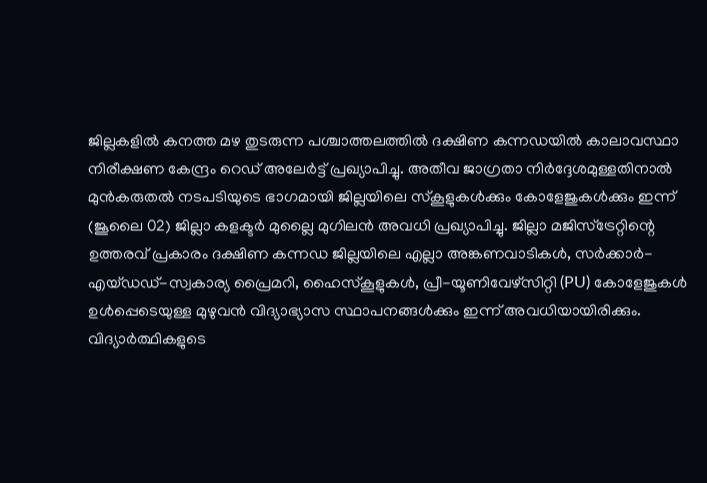ജില്ലകളിൽ കനത്ത മഴ തുടരുന്ന പശ്ചാത്തലത്തിൽ ദക്ഷിണ കന്നഡയിൽ കാലാവസ്ഥാ നിരീക്ഷണ കേന്ദ്രം റെഡ് അലേർട്ട് പ്രഖ്യാപിച്ചു. അതീവ ജാഗ്രതാ നിർദ്ദേശമുള്ളതിനാൽ മുൻകരുതൽ നടപടിയുടെ ഭാഗമായി ജില്ലയിലെ സ്കൂളുകൾക്കും കോളേജുകൾക്കും ഇന്ന് (ജൂലൈ 02) ജില്ലാ കളക്ടർ മുല്ലൈ മുഗിലൻ അവധി പ്രഖ്യാപിച്ചു. ജില്ലാ മജിസ്‌ട്രേറ്റിന്റെ ഉത്തരവ് പ്രകാരം ദക്ഷിണ കന്നഡ ജില്ലയിലെ എല്ലാ അങ്കണവാടികൾ, സർക്കാർ-എയ്ഡഡ്-സ്വകാര്യ പ്രൈമറി, ഹൈസ്‌കൂളുകൾ, പ്രീ-യൂണിവേഴ്‌സിറ്റി (PU) കോളേജുകൾ ഉൾപ്പെടെയുള്ള മുഴുവൻ വിദ്യാഭ്യാസ സ്ഥാപനങ്ങൾക്കും ഇന്ന് അവധിയായിരിക്കും. വിദ്യാർത്ഥികളുടെ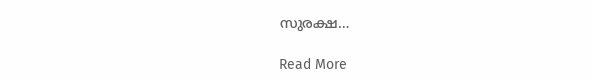സുരക്ഷ…

Read More